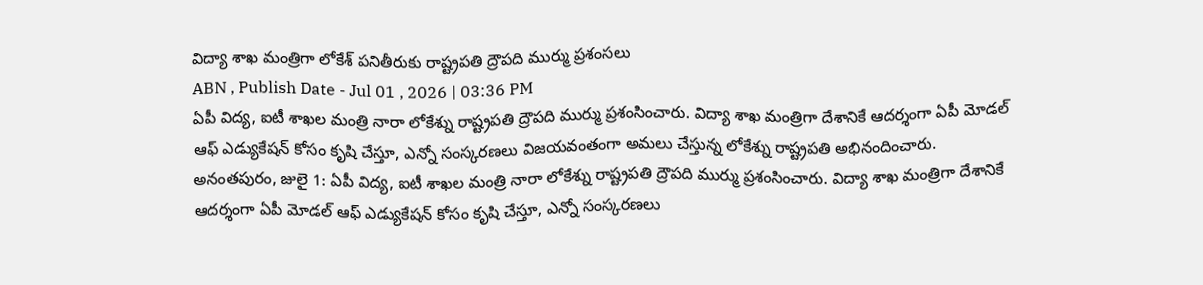విద్యా శాఖ మంత్రిగా లోకేశ్ పనితీరుకు రాష్ట్రపతి ద్రౌపది ముర్ము ప్రశంసలు
ABN , Publish Date - Jul 01 , 2026 | 03:36 PM
ఏపీ విద్య, ఐటీ శాఖల మంత్రి నారా లోకేశ్ను రాష్ట్రపతి ద్రౌపది ముర్ము ప్రశంసించారు. విద్యా శాఖ మంత్రిగా దేశానికే ఆదర్శంగా ఏపీ మోడల్ ఆఫ్ ఎడ్యుకేషన్ కోసం కృషి చేస్తూ, ఎన్నో సంస్కరణలు విజయవంతంగా అమలు చేస్తున్న లోకేశ్ను రాష్ట్రపతి అభినందించారు.
అనంతపురం, జులై 1: ఏపీ విద్య, ఐటీ శాఖల మంత్రి నారా లోకేశ్ను రాష్ట్రపతి ద్రౌపది ముర్ము ప్రశంసించారు. విద్యా శాఖ మంత్రిగా దేశానికే ఆదర్శంగా ఏపీ మోడల్ ఆఫ్ ఎడ్యుకేషన్ కోసం కృషి చేస్తూ, ఎన్నో సంస్కరణలు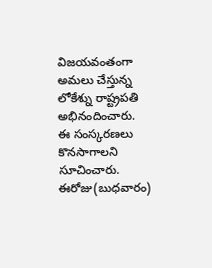విజయవంతంగా అమలు చేస్తున్న లోకేశ్ను రాష్ట్రపతి అభినందించారు. ఈ సంస్కరణలు కొనసాగాలని సూచించారు. ఈరోజు(బుధవారం)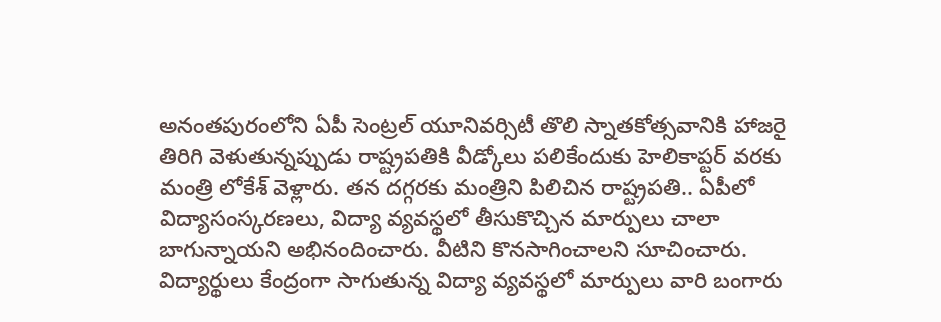అనంతపురంలోని ఏపీ సెంట్రల్ యూనివర్సిటీ తొలి స్నాతకోత్సవానికి హాజరై తిరిగి వెళుతున్నప్పుడు రాష్ట్రపతికి వీడ్కోలు పలికేందుకు హెలికాప్టర్ వరకు మంత్రి లోకేశ్ వెళ్లారు. తన దగ్గరకు మంత్రిని పిలిచిన రాష్ట్రపతి.. ఏపీలో విద్యాసంస్కరణలు, విద్యా వ్యవస్థలో తీసుకొచ్చిన మార్పులు చాలా బాగున్నాయని అభినందించారు. వీటిని కొనసాగించాలని సూచించారు.
విద్యార్థులు కేంద్రంగా సాగుతున్న విద్యా వ్యవస్థలో మార్పులు వారి బంగారు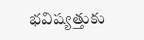భవిష్యత్తుకు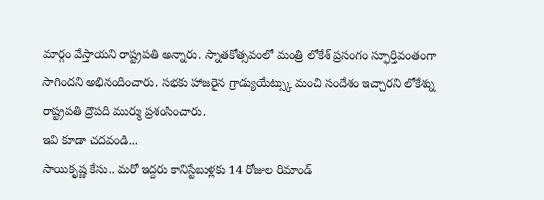మార్గం వేస్తాయని రాష్ట్రపతి అన్నారు. స్నాతకోత్సవంలో మంత్రి లోకేశ్ ప్రసంగం స్ఫూర్తివంతంగా సాగిందని అభినందించారు. సభకు హాజరైన గ్రాడ్యుయేట్స్కు మంచి సందేశం ఇచ్చారని లోకేశ్ను రాష్ట్రపతి ద్రౌపది ముర్ము ప్రశంసించారు.
ఇవి కూడా చదవండి...
సాయికృష్ణ కేసు.. మరో ఇద్దరు కానిస్టేబుళ్లకు 14 రోజుల రిమాండ్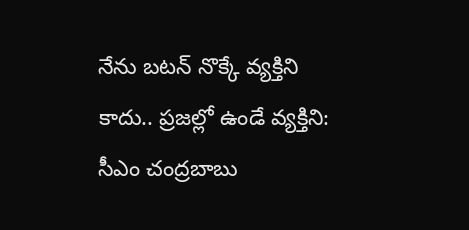నేను బటన్ నొక్కే వ్యక్తిని కాదు.. ప్రజల్లో ఉండే వ్యక్తిని: సీఎం చంద్రబాబు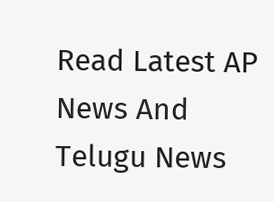Read Latest AP News And Telugu News